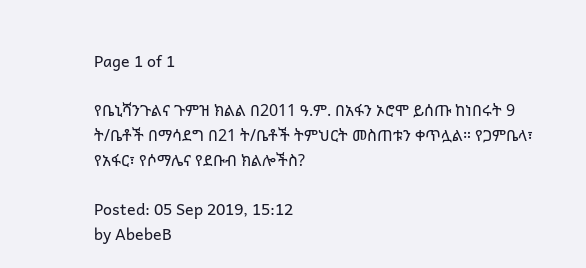Page 1 of 1

የቤኒሻንጉልና ጉምዝ ክልል በ2011 ዓ.ም. በአፋን ኦሮሞ ይሰጡ ከነበሩት 9 ት/ቤቶች በማሳደግ በ21 ት/ቤቶች ትምህርት መስጠቱን ቀጥሏል። የጋምቤላ፣ የአፋር፣ የሶማሌና የደቡብ ክልሎችስ?

Posted: 05 Sep 2019, 15:12
by AbebeB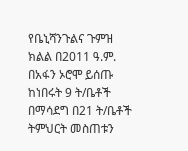የቤኒሻንጉልና ጉምዝ ክልል በ2011 ዓ.ም. በአፋን ኦሮሞ ይሰጡ ከነበሩት 9 ት/ቤቶች በማሳደግ በ21 ት/ቤቶች ትምህርት መስጠቱን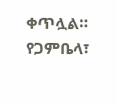ቀጥሏል። የጋምቤላ፣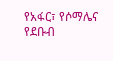የአፋር፣ የሶማሌና የደቡብ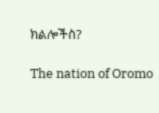ክልሎችስ?

The nation of Oromo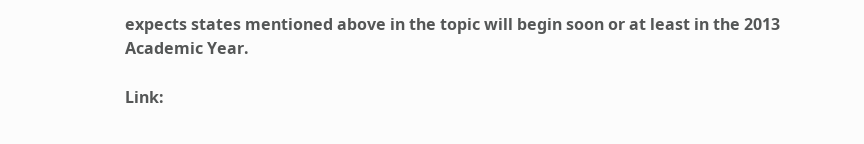expects states mentioned above in the topic will begin soon or at least in the 2013 Academic Year.

Link: